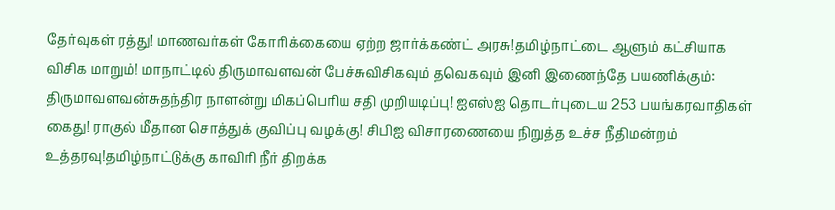தேர்வுகள் ரத்து! மாணவர்கள் கோரிக்கையை ஏற்ற ஜார்க்கண்ட் அரசு!தமிழ்நாட்டை ஆளும் கட்சியாக விசிக மாறும்! மாநாட்டில் திருமாவளவன் பேச்சுவிசிகவும் தவெகவும் இனி இணைந்தே பயணிக்கும்: திருமாவளவன்சுதந்திர நாளன்று மிகப்பெரிய சதி முறியடிப்பு! ஐஎஸ்ஐ தொடர்புடைய 253 பயங்கரவாதிகள் கைது! ராகுல் மீதான சொத்துக் குவிப்பு வழக்கு! சிபிஐ விசாரணையை நிறுத்த உச்ச நீதிமன்றம் உத்தரவு!தமிழ்நாட்டுக்கு காவிரி நீர் திறக்க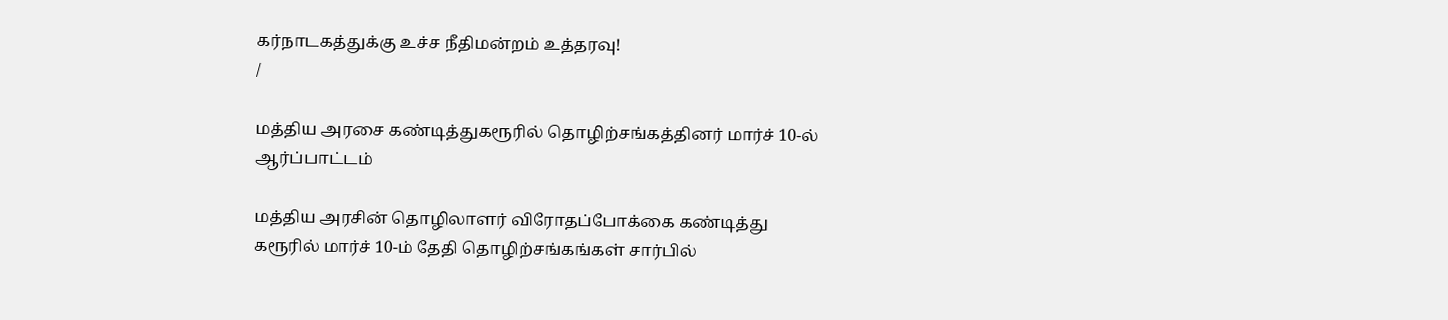கர்நாடகத்துக்கு உச்ச நீதிமன்றம் உத்தரவு!
/

மத்திய அரசை கண்டித்துகரூரில் தொழிற்சங்கத்தினர் மார்ச் 10-ல் ஆர்ப்பாட்டம்

மத்திய அரசின் தொழிலாளர் விரோதப்போக்கை கண்டித்து கரூரில் மார்ச் 10-ம் தேதி தொழிற்சங்கங்கள் சார்பில்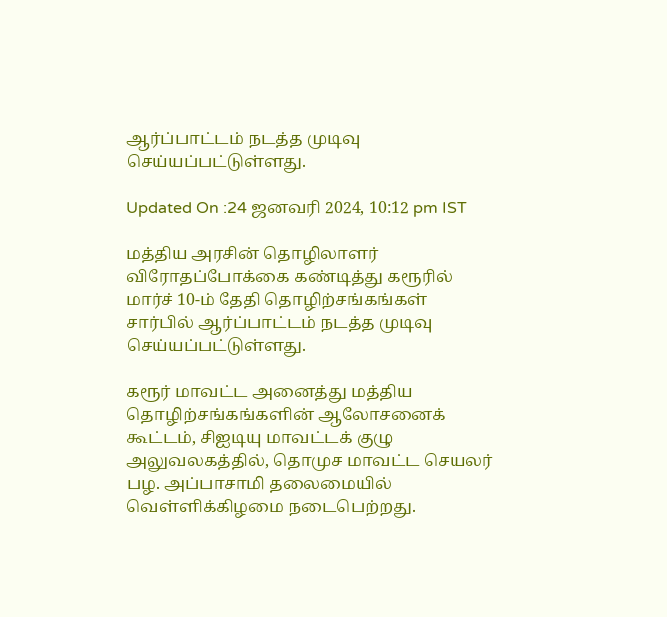ஆர்ப்பாட்டம் நடத்த முடிவு செய்யப்பட்டுள்ளது.

Updated On :24 ஜனவரி 2024, 10:12 pm IST

மத்திய அரசின் தொழிலாளர் விரோதப்போக்கை கண்டித்து கரூரில் மார்ச் 10-ம் தேதி தொழிற்சங்கங்கள் சார்பில் ஆர்ப்பாட்டம் நடத்த முடிவு செய்யப்பட்டுள்ளது.

கரூர் மாவட்ட அனைத்து மத்திய தொழிற்சங்கங்களின் ஆலோசனைக் கூட்டம், சிஐடியு மாவட்டக் குழு அலுவலகத்தில், தொமுச மாவட்ட செயலர் பழ. அப்பாசாமி தலைமையில் வெள்ளிக்கிழமை நடைபெற்றது.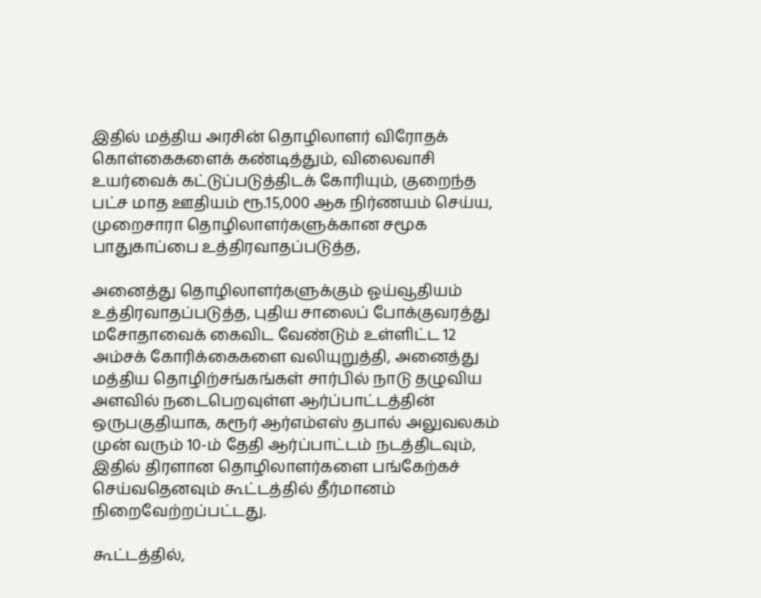இதில் மத்திய அரசின் தொழிலாளர் விரோதக் கொள்கைகளைக் கண்டித்தும், விலைவாசி உயர்வைக் கட்டுப்படுத்திடக் கோரியும், குறைந்த பட்ச மாத ஊதியம் ரூ.15,000 ஆக நிர்ணயம் செய்ய, முறைசாரா தொழிலாளர்களுக்கான சமூக பாதுகாப்பை உத்திரவாதப்படுத்த,

அனைத்து தொழிலாளர்களுக்கும் ஓய்வூதியம் உத்திரவாதப்படுத்த, புதிய சாலைப் போக்குவரத்து மசோதாவைக் கைவிட வேண்டும் உள்ளிட்ட 12 அம்சக் கோரிக்கைகளை வலியுறுத்தி, அனைத்து மத்திய தொழிற்சங்கங்கள் சார்பில் நாடு தழுவிய அளவில் நடைபெறவுள்ள ஆர்ப்பாட்டத்தின் ஒருபகுதியாக, கரூர் ஆர்எம்எஸ் தபால் அலுவலகம் முன் வரும் 10-ம் தேதி ஆர்ப்பாட்டம் நடத்திடவும், இதில் திரளான தொழிலாளர்களை பங்கேற்கச் செய்வதெனவும் கூட்டத்தில் தீர்மானம் நிறைவேற்றப்பட்டது.

கூட்டத்தில்,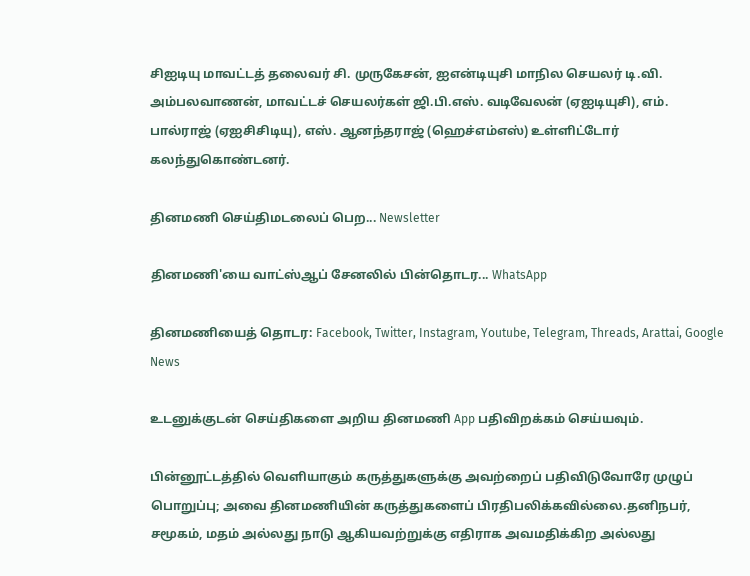சிஐடியு மாவட்டத் தலைவர் சி. முருகேசன், ஐஎன்டியுசி மாநில செயலர் டி.வி. அம்பலவாணன், மாவட்டச் செயலர்கள் ஜி.பி.எஸ். வடிவேலன் (ஏஐடியுசி), எம். பால்ராஜ் (ஏஐசிசிடியு), எஸ். ஆனந்தராஜ் (ஹெச்எம்எஸ்) உள்ளிட்டோர் கலந்துகொண்டனர்.

தினமணி செய்திமடலைப் பெற... Newsletter

தினமணி'யை வாட்ஸ்ஆப் சேனலில் பின்தொடர... WhatsApp

தினமணியைத் தொடர: Facebook, Twitter, Instagram, Youtube, Telegram, Threads, Arattai, Google News

உடனுக்குடன் செய்திகளை அறிய தினமணி App பதிவிறக்கம் செய்யவும்.

பின்னூட்டத்தில் வெளியாகும் கருத்துகளுக்கு அவற்றைப் பதிவிடுவோரே முழுப் பொறுப்பு; அவை தினமணியின் கருத்துகளைப் பிரதிபலிக்கவில்லை.தனிநபர், சமூகம், மதம் அல்லது நாடு ஆகியவற்றுக்கு எதிராக அவமதிக்கிற அல்லது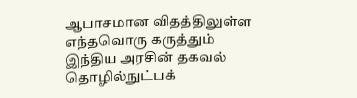ஆபாசமான விதத்திலுள்ள எந்தவொரு கருத்தும் இந்திய அரசின் தகவல் தொழில்நுட்பக்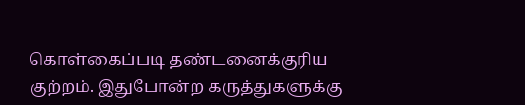கொள்கைப்படி தண்டனைக்குரிய குற்றம். இதுபோன்ற கருத்துகளுக்கு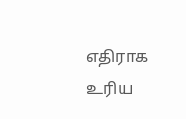எதிராக உரிய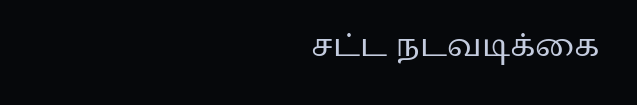சட்ட நடவடிக்கை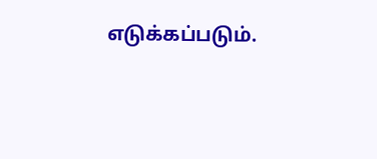எடுக்கப்படும்.